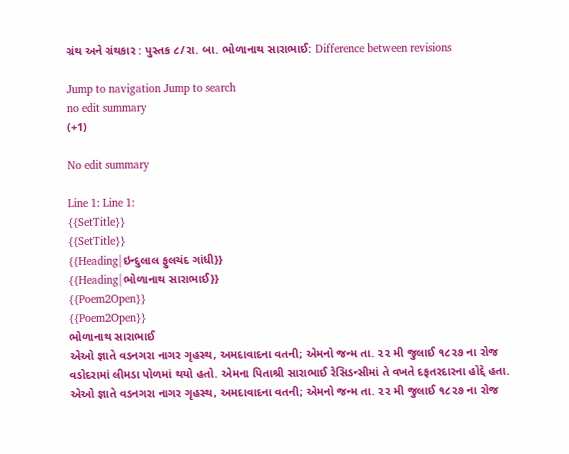ગ્રંથ અને ગ્રંથકાર : પુસ્તક ૮/રા. બા. ભોળાનાથ સારાભાઈ: Difference between revisions

Jump to navigation Jump to search
no edit summary
(+1)

No edit summary

Line 1: Line 1:
{{SetTitle}}
{{SetTitle}}
{{Heading|ઇન્દુલાલ ફુલચંદ ગાંધી}}
{{Heading|ભોળાનાથ સારાભાઈ}}
{{Poem2Open}}
{{Poem2Open}}
ભોળાનાથ સારાભાઈ
એઓ જ્ઞાતે વડનગરા નાગર ગૃહસ્થ, અમદાવાદના વતની; એમનો જન્મ તા. ૨૨ મી જુલાઈ ૧૮૨૭ ના રોજ વડોદરામાં લીમડા પોળમાં થયો હતો. એમના પિતાશ્રી સારાભાઈ રેસિડન્સીમાં તે વખતે દફતરદારના હોદ્દે હતા.
એઓ જ્ઞાતે વડનગરા નાગર ગૃહસ્થ, અમદાવાદના વતની; એમનો જન્મ તા. ૨૨ મી જુલાઈ ૧૮૨૭ ના રોજ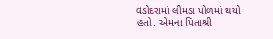વડોદરામાં લીમડા પોળમાં થયો હતો. એમના પિતાશ્રી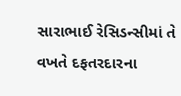સારાભાઈ રેસિડન્સીમાં તે વખતે દફતરદારના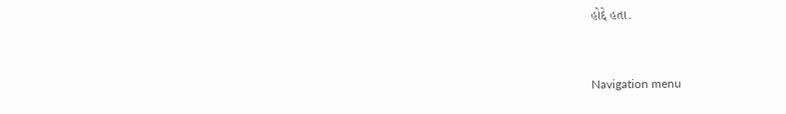હોદ્દે હતા.


Navigation menu